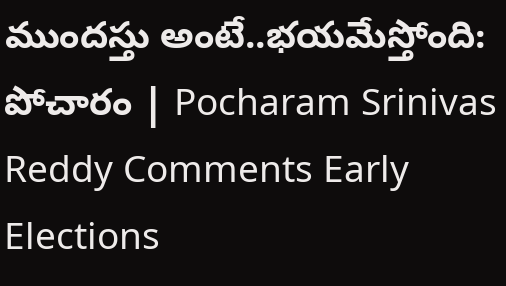ముందస్తు అంటే..భయమేస్తోంది: పోచారం | Pocharam Srinivas Reddy Comments Early Elections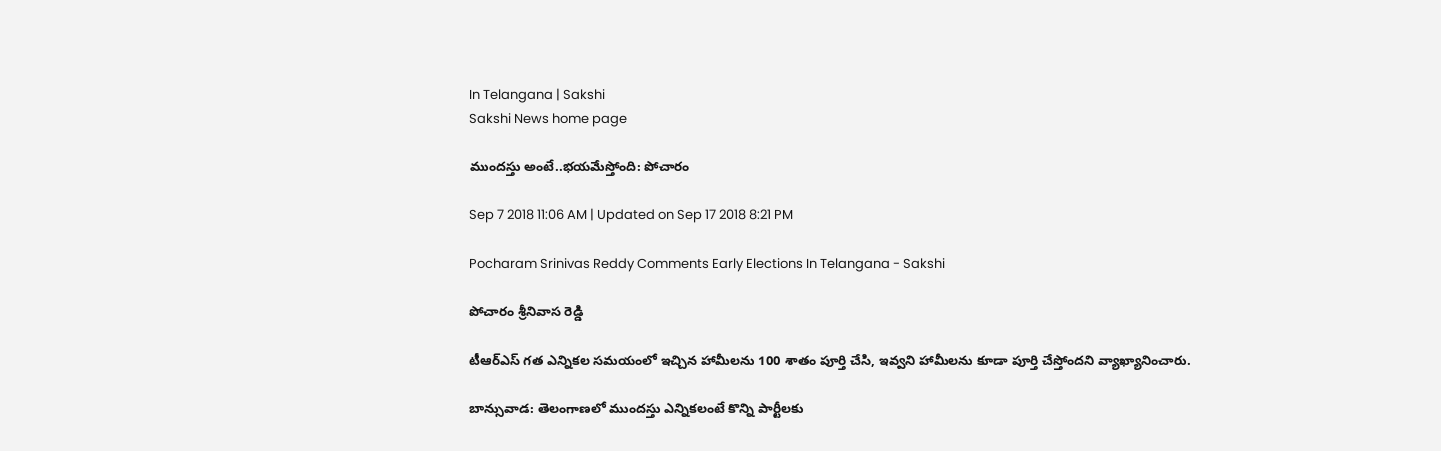In Telangana | Sakshi
Sakshi News home page

ముందస్తు అంటే..భయమేస్తోంది: పోచారం

Sep 7 2018 11:06 AM | Updated on Sep 17 2018 8:21 PM

Pocharam Srinivas Reddy Comments Early Elections In Telangana - Sakshi

పోచారం శ్రీనివాస రెడ్డి

టీఆర్‌ఎస్‌ గత ఎన్నికల సమయంలో ఇచ్చిన హామీలను 100 శాతం పూర్తి చేసి, ఇ‍వ్వని హామీలను కూడా పూర్తి చేస్తోందని వ్యాఖ్యానించారు.

బాన్సువాడ: తెలంగాణలో ముందస్తు ఎన్నికలంటే కొన్ని పార్టీలకు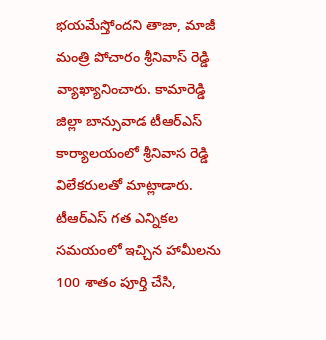భయమేస్తోందని తాజా, మాజీ మంత్రి పోచారం శ్రీనివాస్‌ రెడ్డి వ్యాఖ్యానించారు. కామారెడ్డి జిల్లా బాన్సువాడ టీఆర్‌ఎస్‌ కార్యాలయంలో శ్రీనివాస రెడ్డి విలేకరులతో మాట్లాడారు. టీఆర్‌ఎస్‌ గత ఎన్నికల సమయంలో ఇచ్చిన హామీలను 100 శాతం పూర్తి చేసి,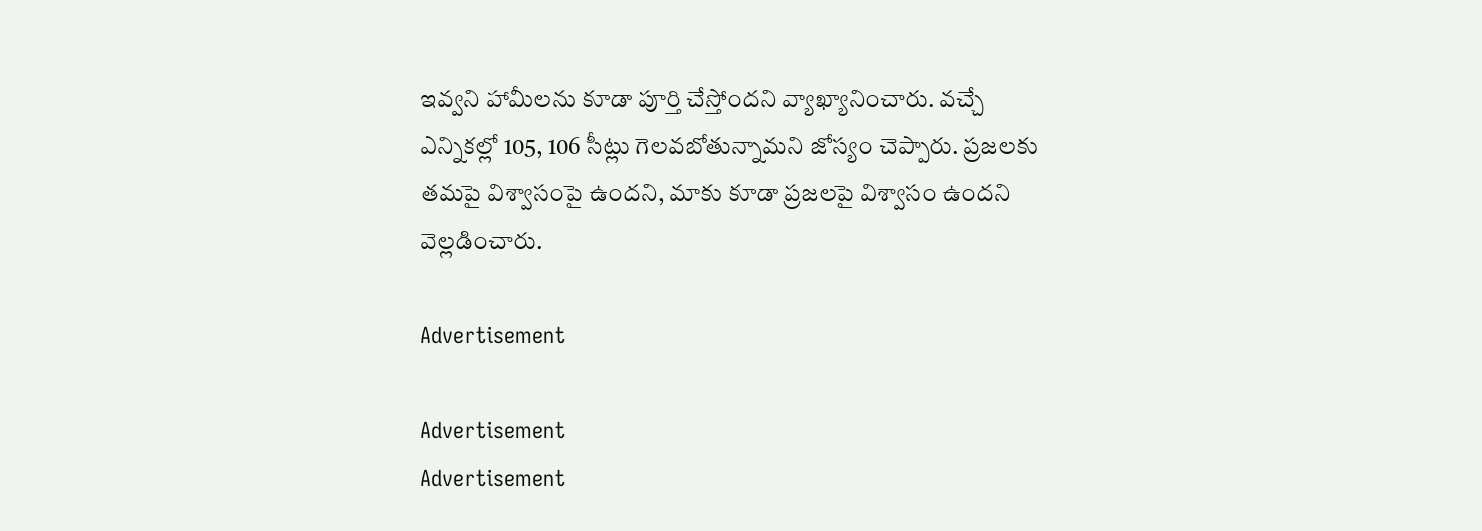ఇ‍వ్వని హామీలను కూడా పూర్తి చేస్తోందని వ్యాఖ్యానించారు. వచ్చే ఎన్నికల్లో 105, 106 సీట్లు గెలవబోతున్నామని జోస్యం చెప్పారు. ప్రజలకు తమపై విశ్వాసంపై ఉందని, మాకు కూడా ప్రజలపై విశ్వాసం ఉందని వెల్లడించారు.

Advertisement

Advertisement
Advertisement